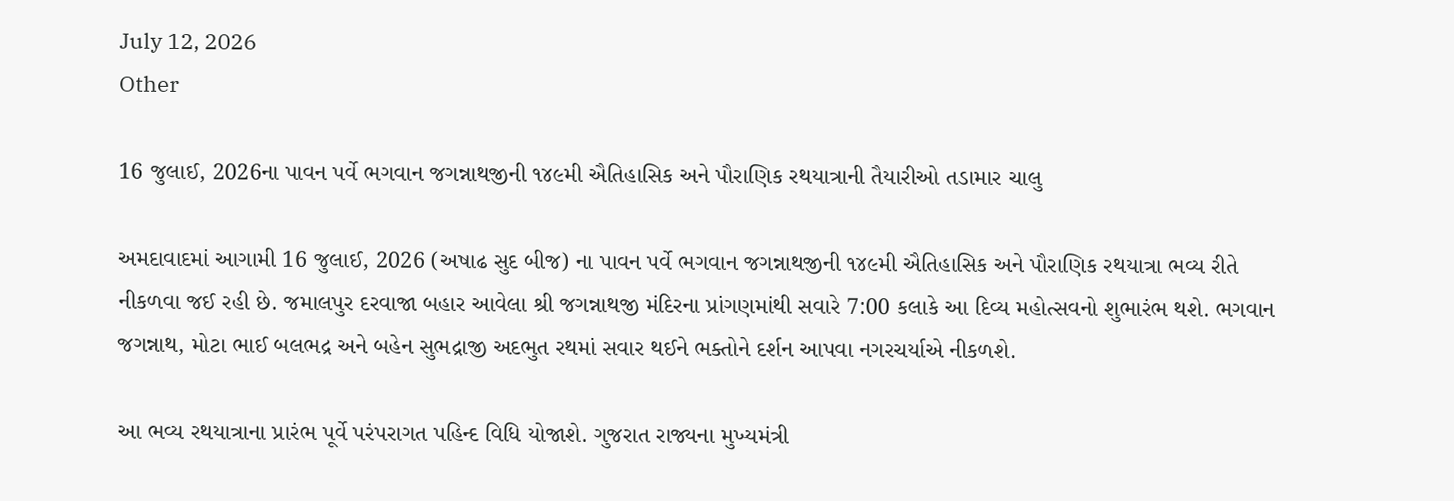July 12, 2026
Other

16 જુલાઈ, 2026ના પાવન પર્વે ભગવાન જગન્નાથજીની ૧૪૯મી ઐતિહાસિક અને પૌરાણિક રથયાત્રાની તૈયારીઓ તડામાર ચાલુ

અમદાવાદમાં આગામી 16 જુલાઈ, 2026 (અષાઢ સુદ બીજ) ના પાવન પર્વે ભગવાન જગન્નાથજીની ૧૪૯મી ઐતિહાસિક અને પૌરાણિક રથયાત્રા ભવ્ય રીતે નીકળવા જઈ રહી છે. જમાલપુર દરવાજા બહાર આવેલા શ્રી જગન્નાથજી મંદિરના પ્રાંગણમાંથી સવારે 7:00 કલાકે આ દિવ્ય મહોત્સવનો શુભારંભ થશે. ભગવાન જગન્નાથ, મોટા ભાઈ બલભદ્ર અને બહેન સુભદ્રાજી અદભુત રથમાં સવાર થઈને ભક્તોને દર્શન આપવા નગરચર્યાએ નીકળશે.

આ ભવ્ય રથયાત્રાના પ્રારંભ પૂર્વે પરંપરાગત પહિન્દ વિધિ યોજાશે. ગુજરાત રાજ્યના મુખ્યમંત્રી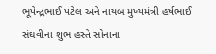ભૂપેન્દ્રભાઈ પટેલ અને નાયબ મુખ્યમંત્રી હર્ષભાઈ સંઘવીના શુભ હસ્તે સોનાના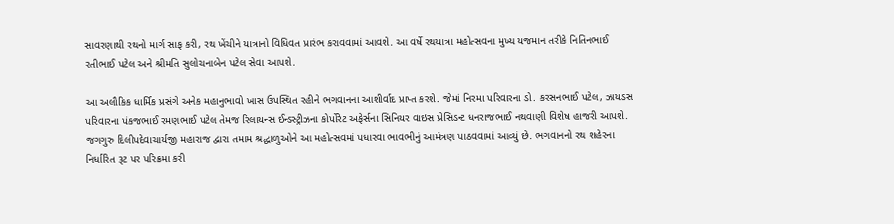સાવરણાથી રથનો માર્ગ સાફ કરી, રથ ખેંચીને યાત્રાનો વિધિવત પ્રારંભ કરાવવામાં આવશે. આ વર્ષે રથયાત્રા મહોત્સવના મુખ્ય યજમાન તરીકે નિતિનભાઈ રતીભાઈ પટેલ અને શ્રીમતિ સુલોચનાબેન પટેલ સેવા આપશે.

આ અલૌકિક ધાર્મિક પ્રસંગે અનેક મહાનુભાવો ખાસ ઉપસ્થિત રહીને ભગવાનના આશીર્વાદ પ્રાપ્ત કરશે. જેમાં નિરમા પરિવારના ડો. કરસનભાઈ પટેલ, ઝાયડસ પરિવારના પંકજભાઈ રમણભાઈ પટેલ તેમજ રિલાયન્સ ઈન્ડસ્ટ્રીઝના કોર્પોરેટ અફેર્સના સિનિયર વાઇસ પ્રેસિડન્ટ ધનરાજભાઈ નથવાણી વિશેષ હાજરી આપશે. જગગુરુ દિલીપદેવાચાર્યજી મહારાજ દ્વારા તમામ શ્રદ્ધાળુઓને આ મહોત્સવમાં પધારવા ભાવભીનું આમંત્રણ પાઠવવામાં આવ્યું છે. ભગવાનનો રથ શહેરના નિર્ધારિત રૂટ પર પરિક્રમા કરી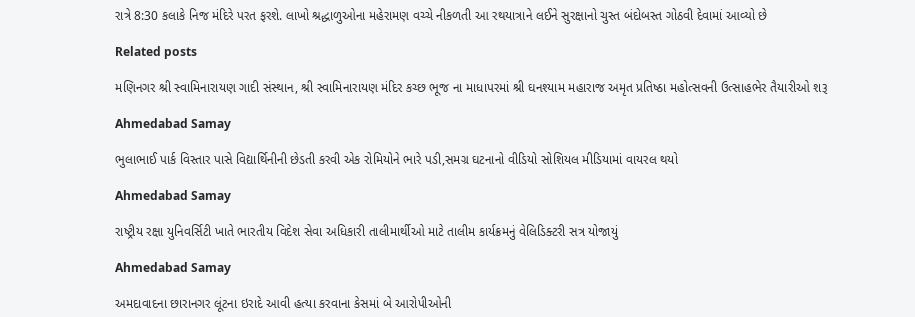રાત્રે 8:30 કલાકે નિજ મંદિરે પરત ફરશે. લાખો શ્રદ્ધાળુઓના મહેરામણ વચ્ચે નીકળતી આ રથયાત્રાને લઈને સુરક્ષાનો ચુસ્ત બંદોબસ્ત ગોઠવી દેવામાં આવ્યો છે

Related posts

મણિનગર શ્રી સ્વામિનારાયણ ગાદી સંસ્થાન, શ્રી સ્વામિનારાયણ મંદિર કચ્છ ભૂજ ના માધાપરમાં શ્રી ઘનશ્યામ મહારાજ અમૃત પ્રતિષ્ઠા મહોત્સવની ઉત્સાહભેર તૈયારીઓ શરૂ

Ahmedabad Samay

ભુલાભાઈ પાર્ક વિસ્‍તાર પાસે વિદ્યાર્થિનીની છેડતી કરવી એક રોમિયોને ભારે પડી,સમગ્ર ઘટનાનો વીડિયો સોશિયલ મીડિયામાં વાયરલ થયો

Ahmedabad Samay

રાષ્ટ્રીય રક્ષા યુનિવર્સિટી ખાતે ભારતીય વિદેશ સેવા અધિકારી તાલીમાર્થીઓ માટે તાલીમ કાર્યક્રમનું વેલિડિક્ટરી સત્ર યોજાયું

Ahmedabad Samay

અમદાવાદના છારાનગર લૂંટના ઇરાદે આવી હત્યા કરવાના કેસમાં બે આરોપીઓની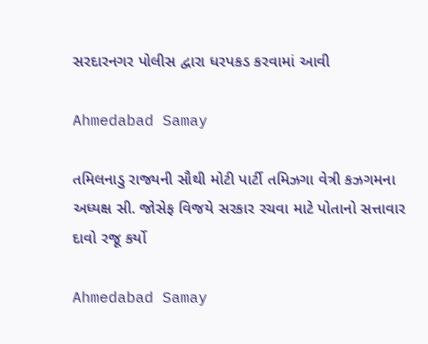સરદારનગર પોલીસ દ્વારા ધરપકડ કરવામાં આવી

Ahmedabad Samay

તમિલનાડુ રાજ્યની સૌથી મોટી પાર્ટી તમિઝગા વેત્રી કઝગમના અધ્યક્ષ સી. જોસેફ વિજયે સરકાર રચવા માટે પોતાનો સત્તાવાર દાવો રજૂ કર્યો

Ahmedabad Samay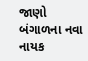જાણો બંગાળના નવા નાયક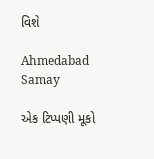વિશે

Ahmedabad Samay

એક ટિપ્પણી મૂકો